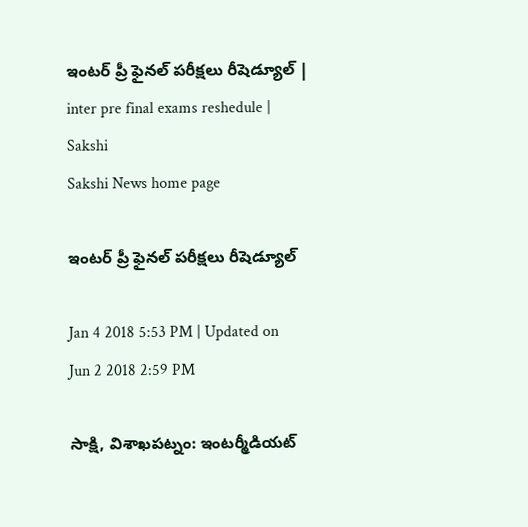ఇంటర్‌ ప్రీ ఫైనల్‌ పరీక్షలు రీషెడ్యూల్‌ | inter pre final exams reshedule | Sakshi
Sakshi News home page

ఇంటర్‌ ప్రీ ఫైనల్‌ పరీక్షలు రీషెడ్యూల్‌

Jan 4 2018 5:53 PM | Updated on Jun 2 2018 2:59 PM

సాక్షి, విశాఖపట్నం: ఇంటర్మీడియట్‌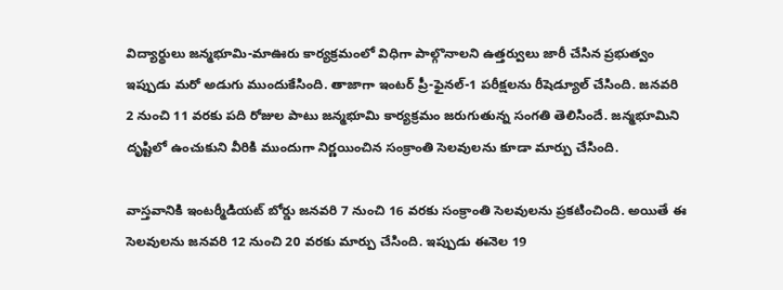విద్యార్థులు జన్మభూమి-మాఊరు కార్యక్రమంలో విధిగా పాల్గొనాలని ఉత్తర్వులు జారీ చేసిన ప్రభుత్వం ఇప్పుడు మరో అడుగు ముందుకేసింది. తాజాగా ఇంటర్‌ ప్రీ-ఫైనల్-1 పరీక్షలను రీషెడ్యూల్‌ చేసింది. జనవరి 2 నుంచి 11 వరకు పది రోజుల పాటు జన్మభూమి కార్యక్రమం జరుగుతున్న సంగతి తెలిసిందే. జన్మభూమిని దృష్టిలో ఉంచుకుని వీరికి ముందుగా నిర్ణయించిన సంక్రాంతి సెలవులను కూడా మార్పు చేసింది.

వాస్తవానికి ఇంటర్మీడియట్‌ బోర్డు జనవరి 7 నుంచి 16 వరకు సంక్రాంతి సెలవులను ప్రకటించింది. అయితే ఈ సెలవులను జనవరి 12 నుంచి 20 వరకు మార్పు చేసింది. ఇప్పుడు ఈనెల 19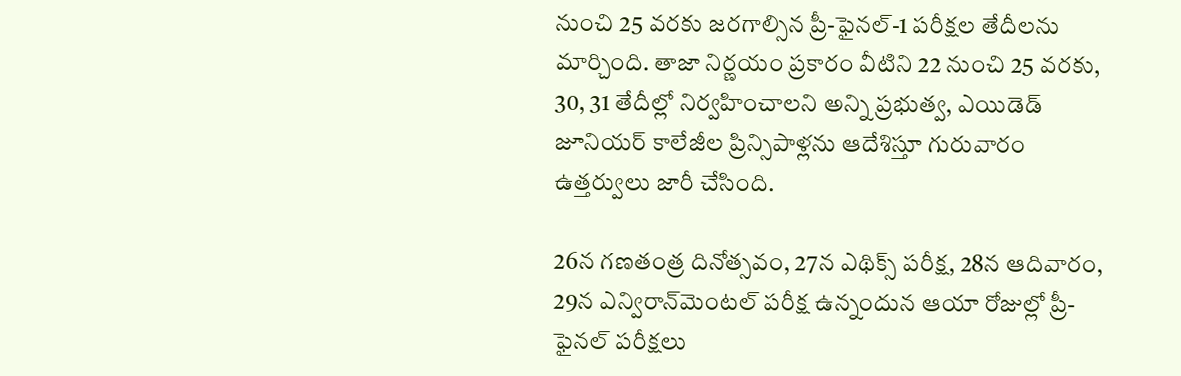నుంచి 25 వరకు జరగాల్సిన ప్రీ-ఫైనల్‌-1 పరీక్షల తేదీలను మార్చింది. తాజా నిర్ణయం ప్రకారం వీటిని 22 నుంచి 25 వరకు, 30, 31 తేదీల్లో నిర్వహించాలని అన్ని ప్రభుత్వ, ఎయిడెడ్‌ జూనియర్‌ కాలేజీల ప్రిన్సిపాళ్లను ఆదేశిస్తూ గురువారం ఉత్తర్వులు జారీ చేసింది.

26న గణతంత్ర దినోత్సవం, 27న ఎథిక్స్‌ పరీక్ష, 28న ఆదివారం, 29న ఎన్విరాన్‌మెంటల్‌ పరీక్ష ఉన్నందున ఆయా రోజుల్లో ప్రీ-ఫైనల్‌ పరీక్షలు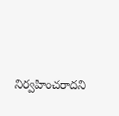నిర్వహించరాదని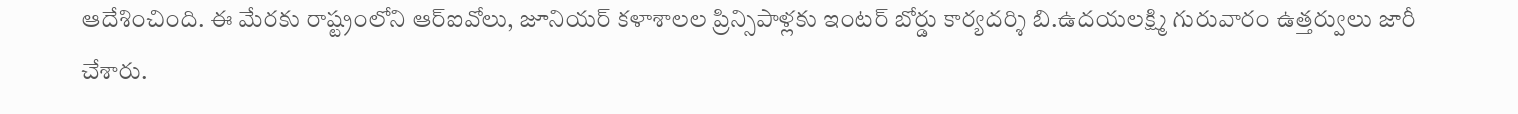ఆదేశించింది. ఈ మేరకు రాష్ట్రంలోని ఆర్‌ఐవోలు, జూనియర్‌ కళాశాలల ప్రిన్సిపాళ్లకు ఇంటర్‌ బోర్డు కార్యదర్శి బి.ఉదయలక్ష్మి గురువారం ఉత్తర్వులు జారీ చేశారు.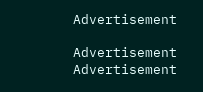Advertisement

Advertisement
Advertisement